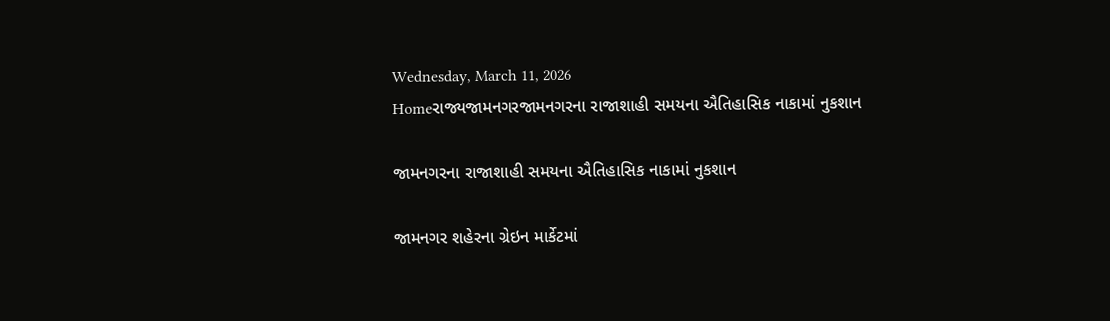Wednesday, March 11, 2026
Homeરાજ્યજામનગરજામનગરના રાજાશાહી સમયના ઐતિહાસિક નાકામાં નુકશાન

જામનગરના રાજાશાહી સમયના ઐતિહાસિક નાકામાં નુકશાન

જામનગર શહેરના ગ્રેઇન માર્કેટમાં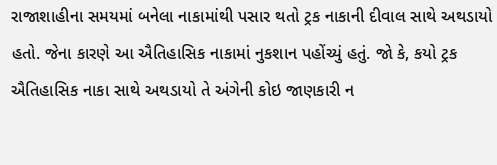રાજાશાહીના સમયમાં બનેલા નાકામાંથી પસાર થતો ટ્રક નાકાની દીવાલ સાથે અથડાયો હતો. જેના કારણે આ ઐતિહાસિક નાકામાં નુકશાન પહોંચ્યું હતું. જો કે, કયો ટ્રક ઐતિહાસિક નાકા સાથે અથડાયો તે અંગેની કોઇ જાણકારી ન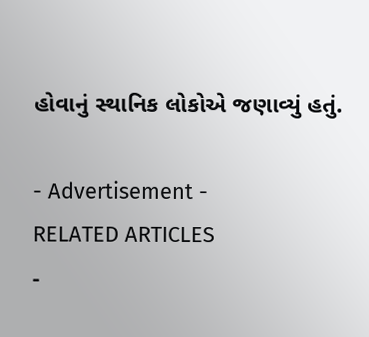હોવાનું સ્થાનિક લોકોએ જણાવ્યું હતું.

- Advertisement -
RELATED ARTICLES
-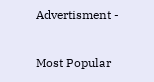Advertisment -

Most Popular